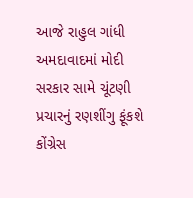આજે રાહુલ ગાંધી અમદાવાદમાં મોદી સરકાર સામે ચૂંટણી પ્રચારનું રણશીંગુ ફૂંકશે
કોંગ્રેસ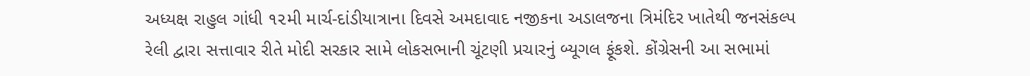અધ્યક્ષ રાહુલ ગાંધી ૧૨મી માર્ચ-દાંડીયાત્રાના દિવસે અમદાવાદ નજીકના અડાલજના ત્રિમંદિર ખાતેથી જનસંકલ્પ રેલી દ્વારા સત્તાવાર રીતે મોદી સરકાર સામે લોકસભાની ચૂંટણી પ્રચારનું બ્યૂગલ ફૂંકશે. કોંગ્રેસની આ સભામાં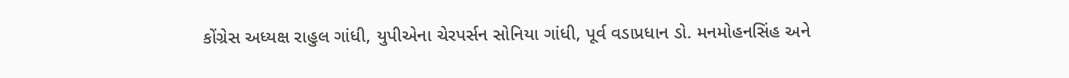કોંગ્રેસ અધ્યક્ષ રાહુલ ગાંધી, યુપીએના ચેરપર્સન સોનિયા ગાંધી, પૂર્વ વડાપ્રધાન ડો. મનમોહનસિંહ અને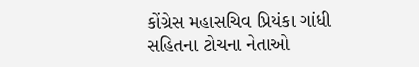કોંગ્રેસ મહાસચિવ પ્રિયંકા ગાંધી સહિતના ટોચના નેતાઓ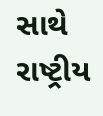સાથે રાષ્ટ્રીય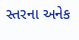સ્તરના અનેક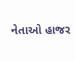નેતાઓ હાજર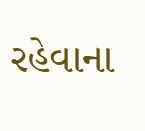રહેવાના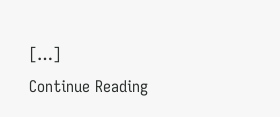[…]
Continue Reading